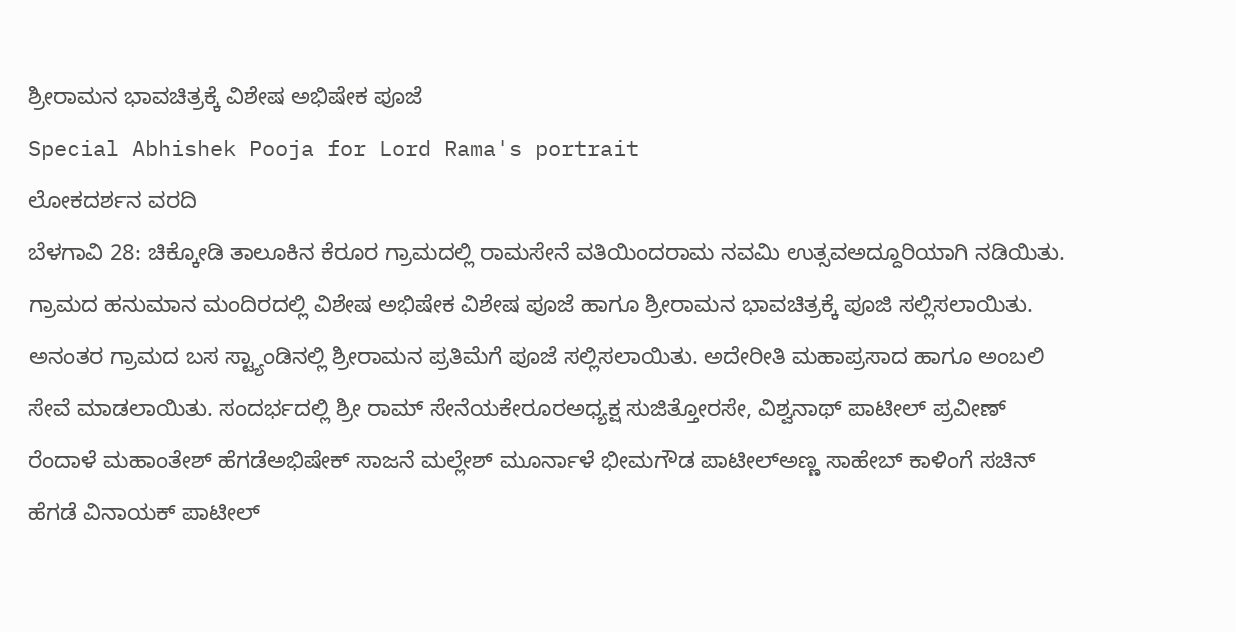ಶ್ರೀರಾಮನ ಭಾವಚಿತ್ರಕ್ಕೆ ವಿಶೇಷ ಅಭಿಷೇಕ ಪೂಜೆ
Special Abhishek Pooja for Lord Rama's portrait
ಲೋಕದರ್ಶನ ವರದಿ
ಬೆಳಗಾವಿ 28: ಚಿಕ್ಕೋಡಿ ತಾಲೂಕಿನ ಕೆರೂರ ಗ್ರಾಮದಲ್ಲಿ ರಾಮಸೇನೆ ವತಿಯಿಂದರಾಮ ನವಮಿ ಉತ್ಸವಅದ್ದೂರಿಯಾಗಿ ನಡಿಯಿತು. ಗ್ರಾಮದ ಹನುಮಾನ ಮಂದಿರದಲ್ಲಿ ವಿಶೇಷ ಅಭಿಷೇಕ ವಿಶೇಷ ಪೂಜೆ ಹಾಗೂ ಶ್ರೀರಾಮನ ಭಾವಚಿತ್ರಕ್ಕೆ ಪೂಜಿ ಸಲ್ಲಿಸಲಾಯಿತು. ಅನಂತರ ಗ್ರಾಮದ ಬಸ ಸ್ಟ್ಯಾಂಡಿನಲ್ಲಿ ಶ್ರೀರಾಮನ ಪ್ರತಿಮೆಗೆ ಪೂಜೆ ಸಲ್ಲಿಸಲಾಯಿತು. ಅದೇರೀತಿ ಮಹಾಪ್ರಸಾದ ಹಾಗೂ ಅಂಬಲಿ ಸೇವೆ ಮಾಡಲಾಯಿತು. ಸಂದರ್ಭದಲ್ಲಿ ಶ್ರೀ ರಾಮ್ ಸೇನೆಯಕೇರೂರಅಧ್ಯಕ್ಷ ಸುಜಿತ್ತೋರಸೇ, ವಿಶ್ವನಾಥ್ ಪಾಟೀಲ್ ಪ್ರವೀಣ್ ರೆಂದಾಳೆ ಮಹಾಂತೇಶ್ ಹೆಗಡೆಅಭಿಷೇಕ್ ಸಾಜನೆ ಮಲ್ಲೇಶ್ ಮೂರ್ನಾಳೆ ಭೀಮಗೌಡ ಪಾಟೀಲ್ಅಣ್ಣ ಸಾಹೇಬ್ ಕಾಳಿಂಗೆ ಸಚಿನ್ ಹೆಗಡೆ ವಿನಾಯಕ್ ಪಾಟೀಲ್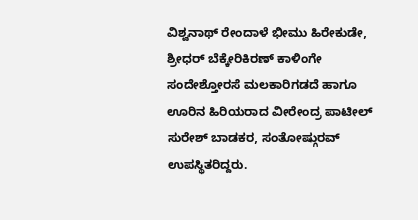ವಿಶ್ವನಾಥ್ ರೇಂದಾಳೆ ಭೀಮು ಹಿರೇಕುಡೇ, ಶ್ರೀಧರ್ ಬೆಕ್ಕೇರಿಕಿರಣ್ ಕಾಳಿಂಗೇ ಸಂದೇಶ್ತೋರಸೆ ಮಲಕಾರಿಗಡದೆ ಹಾಗೂ ಊರಿನ ಹಿರಿಯರಾದ ವೀರೇಂದ್ರ ಪಾಟೀಲ್ ಸುರೇಶ್ ಬಾಡಕರ, ಸಂತೋಷ್ಗುರವ್ ಉಪಸ್ಥಿತರಿದ್ದರು.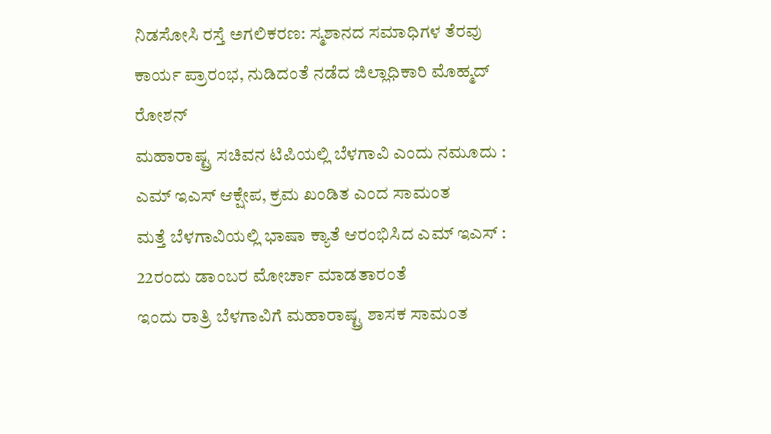ನಿಡಸೋಸಿ ರಸ್ತೆ ಅಗಲಿಕರಣ: ಸ್ಮಶಾನದ ಸಮಾಧಿಗಳ ತೆರವು ಕಾರ್ಯ ಪ್ರಾರಂಭ, ನುಡಿದಂತೆ ನಡೆದ ಜಿಲ್ಲಾಧಿಕಾರಿ ಮೊಹ್ಮದ್ ರೋಶನ್
ಮಹಾರಾಷ್ಟ್ರ ಸಚಿವನ ಟಿಪಿಯಲ್ಲಿ ಬೆಳಗಾವಿ ಎಂದು ನಮೂದು : ಎಮ್ ಇಎಸ್ ಆಕ್ಷೇಪ, ಕ್ರಮ ಖಂಡಿತ ಎಂದ ಸಾಮಂತ
ಮತ್ತೆ ಬೆಳಗಾವಿಯಲ್ಲಿ ಭಾಷಾ ಕ್ಯಾತೆ ಆರಂಭಿಸಿದ ಎಮ್ ಇಎಸ್ : 22ರಂದು ಡಾಂಬರ ಮೋರ್ಚಾ ಮಾಡತಾರಂತೆ
ಇಂದು ರಾತ್ರಿ ಬೆಳಗಾವಿಗೆ ಮಹಾರಾಷ್ಟ್ರ ಶಾಸಕ ಸಾಮಂತ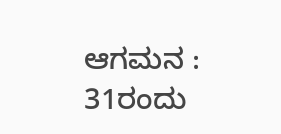ಆಗಮನ : 31ರಂದು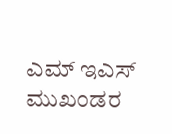ಎಮ್ ಇಎಸ್ ಮುಖಂಡರ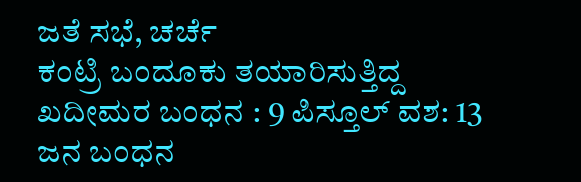ಜತೆ ಸಭೆ, ಚರ್ಚೆ
ಕಂಟ್ರಿ ಬಂದೂಕು ತಯಾರಿಸುತ್ತಿದ್ದ ಖದೀಮರ ಬಂಧನ : 9 ಪಿಸ್ತೂಲ್ ವಶ: 13 ಜನ ಬಂಧನ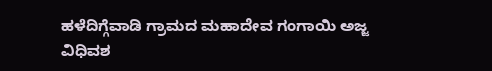ಹಳೆದಿಗ್ಗೆವಾಡಿ ಗ್ರಾಮದ ಮಹಾದೇವ ಗಂಗಾಯಿ ಅಜ್ಜ ವಿಧಿವಶ